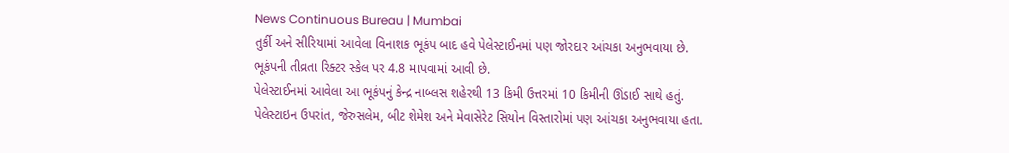News Continuous Bureau | Mumbai
તુર્કી અને સીરિયામાં આવેલા વિનાશક ભૂકંપ બાદ હવે પેલેસ્ટાઈનમાં પણ જોરદાર આંચકા અનુભવાયા છે.
ભૂકંપની તીવ્રતા રિક્ટર સ્કેલ પર 4.8 માપવામાં આવી છે.
પેલેસ્ટાઈનમાં આવેલા આ ભૂકંપનું કેન્દ્ર નાબ્લસ શહેરથી 13 કિમી ઉત્તરમાં 10 કિમીની ઊંડાઈ સાથે હતું.
પેલેસ્ટાઇન ઉપરાંત, જેરુસલેમ, બીટ શેમેશ અને મેવાસેરેટ સિયોન વિસ્તારોમાં પણ આંચકા અનુભવાયા હતા.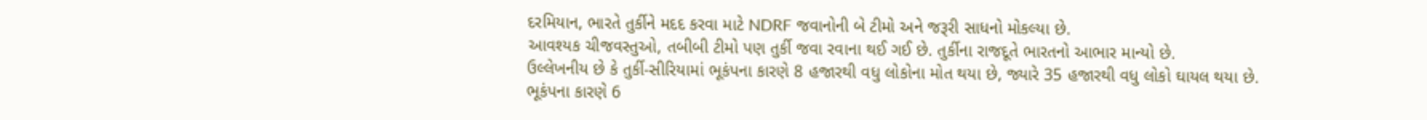દરમિયાન, ભારતે તુર્કીને મદદ કરવા માટે NDRF જવાનોની બે ટીમો અને જરૂરી સાધનો મોકલ્યા છે.
આવશ્યક ચીજવસ્તુઓ, તબીબી ટીમો પણ તુર્કી જવા રવાના થઈ ગઈ છે. તુર્કીના રાજદૂતે ભારતનો આભાર માન્યો છે.
ઉલ્લેખનીય છે કે તુર્કી-સીરિયામાં ભૂકંપના કારણે 8 હજારથી વધુ લોકોના મોત થયા છે, જ્યારે 35 હજારથી વધુ લોકો ઘાયલ થયા છે.
ભૂકંપના કારણે 6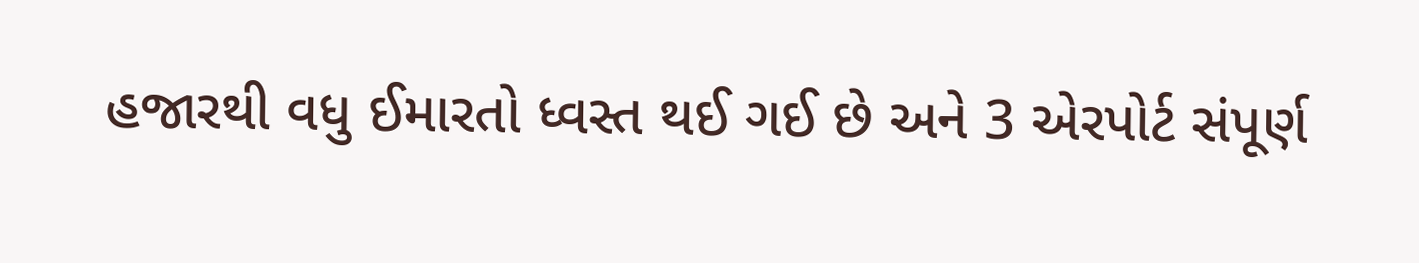હજારથી વધુ ઈમારતો ધ્વસ્ત થઈ ગઈ છે અને 3 એરપોર્ટ સંપૂર્ણ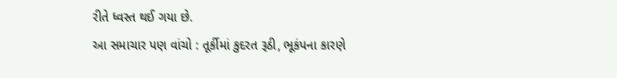રીતે ધ્વસ્ત થઈ ગયા છે.
આ સમાચાર પણ વાંચો : તૂર્કીમાં કુદરત રૂઠી, ભૂકંપના કારણે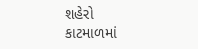શહેરો કાટમાળમાં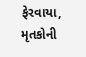ફેરવાયા, મૃતકોની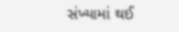સંખ્યામાં થઈ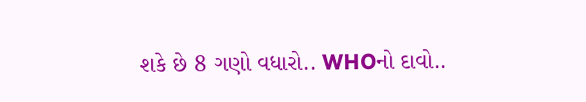શકે છે 8 ગણો વધારો.. WHOનો દાવો..